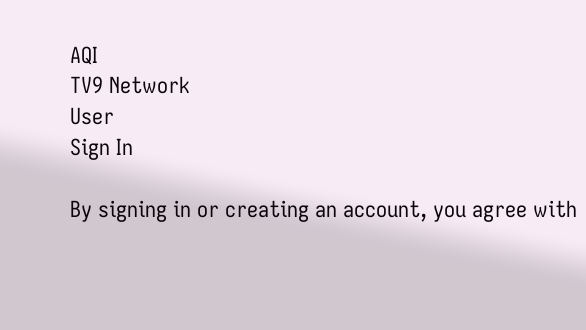AQI
TV9 Network
User
Sign In

By signing in or creating an account, you agree with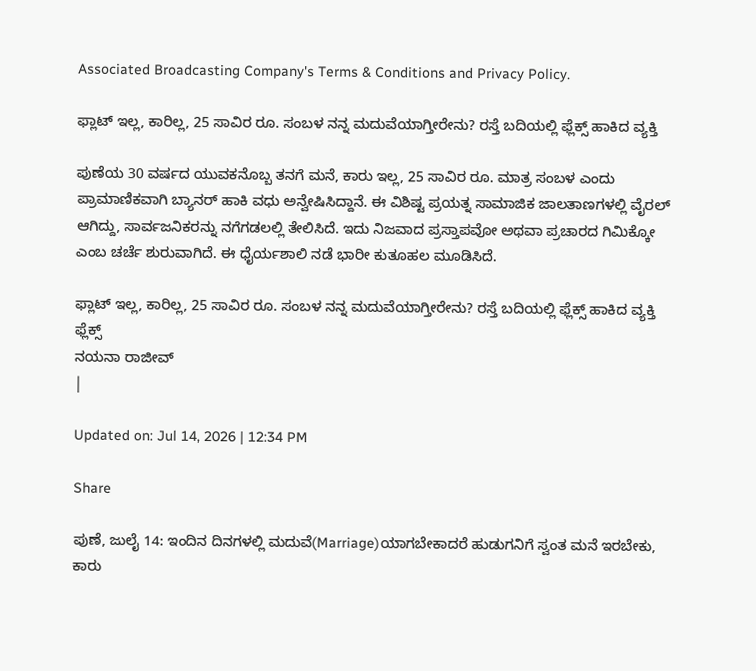Associated Broadcasting Company's Terms & Conditions and Privacy Policy.

ಫ್ಲಾಟ್ ಇಲ್ಲ, ಕಾರಿಲ್ಲ, 25 ಸಾವಿರ ರೂ. ಸಂಬಳ ನನ್ನ ಮದುವೆಯಾಗ್ತೀರೇನು? ರಸ್ತೆ ಬದಿಯಲ್ಲಿ ಫ್ಲೆಕ್ಸ್ ಹಾಕಿದ ವ್ಯಕ್ತಿ

ಪುಣೆಯ 30 ವರ್ಷದ ಯುವಕನೊಬ್ಬ ತನಗೆ ಮನೆ, ಕಾರು ಇಲ್ಲ, 25 ಸಾವಿರ ರೂ. ಮಾತ್ರ ಸಂಬಳ ಎಂದು ಪ್ರಾಮಾಣಿಕವಾಗಿ ಬ್ಯಾನರ್ ಹಾಕಿ ವಧು ಅನ್ವೇಷಿಸಿದ್ದಾನೆ. ಈ ವಿಶಿಷ್ಟ ಪ್ರಯತ್ನ ಸಾಮಾಜಿಕ ಜಾಲತಾಣಗಳಲ್ಲಿ ವೈರಲ್ ಆಗಿದ್ದು, ಸಾರ್ವಜನಿಕರನ್ನು ನಗೆಗಡಲಲ್ಲಿ ತೇಲಿಸಿದೆ. ಇದು ನಿಜವಾದ ಪ್ರಸ್ತಾಪವೋ ಅಥವಾ ಪ್ರಚಾರದ ಗಿಮಿಕ್ಕೋ ಎಂಬ ಚರ್ಚೆ ಶುರುವಾಗಿದೆ. ಈ ಧೈರ್ಯಶಾಲಿ ನಡೆ ಭಾರೀ ಕುತೂಹಲ ಮೂಡಿಸಿದೆ.

ಫ್ಲಾಟ್ ಇಲ್ಲ, ಕಾರಿಲ್ಲ, 25 ಸಾವಿರ ರೂ. ಸಂಬಳ ನನ್ನ ಮದುವೆಯಾಗ್ತೀರೇನು? ರಸ್ತೆ ಬದಿಯಲ್ಲಿ ಫ್ಲೆಕ್ಸ್ ಹಾಕಿದ ವ್ಯಕ್ತಿ
ಫ್ಲೆಕ್ಸ್
ನಯನಾ ರಾಜೀವ್
|

Updated on: Jul 14, 2026 | 12:34 PM

Share

ಪುಣೆ, ಜುಲೈ 14: ಇಂದಿನ ದಿನಗಳಲ್ಲಿ ಮದುವೆ(Marriage)ಯಾಗಬೇಕಾದರೆ ಹುಡುಗನಿಗೆ ಸ್ವಂತ ಮನೆ ಇರಬೇಕು, ಕಾರು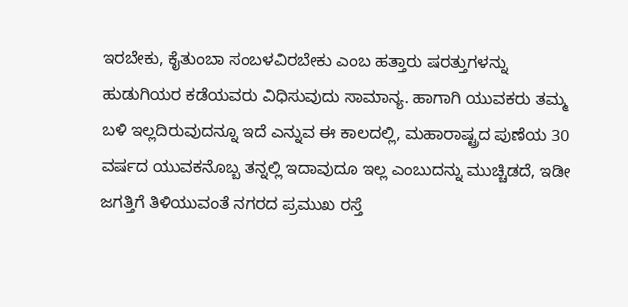ಇರಬೇಕು, ಕೈತುಂಬಾ ಸಂಬಳವಿರಬೇಕು ಎಂಬ ಹತ್ತಾರು ಷರತ್ತುಗಳನ್ನು ಹುಡುಗಿಯರ ಕಡೆಯವರು ವಿಧಿಸುವುದು ಸಾಮಾನ್ಯ. ಹಾಗಾಗಿ ಯುವಕರು ತಮ್ಮ ಬಳಿ ಇಲ್ಲದಿರುವುದನ್ನೂ ಇದೆ ಎನ್ನುವ ಈ ಕಾಲದಲ್ಲಿ, ಮಹಾರಾಷ್ಟ್ರದ ಪುಣೆಯ 30 ವರ್ಷದ ಯುವಕನೊಬ್ಬ ತನ್ನಲ್ಲಿ ಇದಾವುದೂ ಇಲ್ಲ ಎಂಬುದನ್ನು ಮುಚ್ಚಿಡದೆ, ಇಡೀ ಜಗತ್ತಿಗೆ ತಿಳಿಯುವಂತೆ ನಗರದ ಪ್ರಮುಖ ರಸ್ತೆ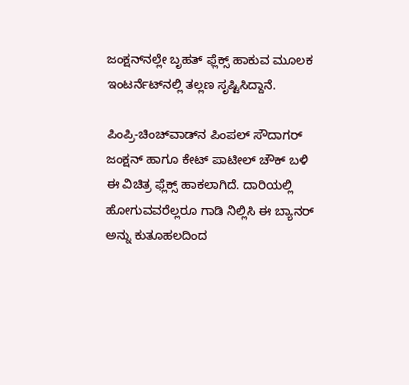ಜಂಕ್ಷನ್‌ನಲ್ಲೇ ಬೃಹತ್ ಫ್ಲೆಕ್ಸ್ ಹಾಕುವ ಮೂಲಕ ಇಂಟರ್ನೆಟ್‌ನಲ್ಲಿ ತಲ್ಲಣ ಸೃಷ್ಟಿಸಿದ್ದಾನೆ.

ಪಿಂಪ್ರಿ-ಚಿಂಚ್‌ವಾಡ್‌ನ ಪಿಂಪಲ್ ಸೌದಾಗರ್ ಜಂಕ್ಷನ್ ಹಾಗೂ ಕೇಟ್ ಪಾಟೀಲ್ ಚೌಕ್ ಬಳಿ ಈ ವಿಚಿತ್ರ ಫ್ಲೆಕ್ಸ್ ಹಾಕಲಾಗಿದೆ. ದಾರಿಯಲ್ಲಿ ಹೋಗುವವರೆಲ್ಲರೂ ಗಾಡಿ ನಿಲ್ಲಿಸಿ ಈ ಬ್ಯಾನರ್ ಅನ್ನು ಕುತೂಹಲದಿಂದ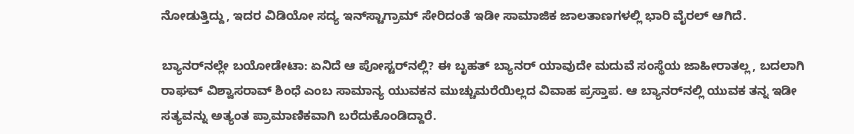ನೋಡುತ್ತಿದ್ದು, ಇದರ ವಿಡಿಯೋ ಸದ್ಯ ಇನ್‌ಸ್ಟಾಗ್ರಾಮ್ ಸೇರಿದಂತೆ ಇಡೀ ಸಾಮಾಜಿಕ ಜಾಲತಾಣಗಳಲ್ಲಿ ಭಾರಿ ವೈರಲ್ ಆಗಿದೆ.

ಬ್ಯಾನರ್‌ನಲ್ಲೇ ಬಯೋಡೇಟಾ: ಏನಿದೆ ಆ ಪೋಸ್ಟರ್‌ನಲ್ಲಿ? ಈ ಬೃಹತ್ ಬ್ಯಾನರ್ ಯಾವುದೇ ಮದುವೆ ಸಂಸ್ಥೆಯ ಜಾಹೀರಾತಲ್ಲ, ಬದಲಾಗಿ ರಾಘವ್ ವಿಶ್ವಾಸರಾವ್ ಶಿಂಧೆ ಎಂಬ ಸಾಮಾನ್ಯ ಯುವಕನ ಮುಚ್ಚುಮರೆಯಿಲ್ಲದ ವಿವಾಹ ಪ್ರಸ್ತಾಪ. ಆ ಬ್ಯಾನರ್‌ನಲ್ಲಿ ಯುವಕ ತನ್ನ ಇಡೀ ಸತ್ಯವನ್ನು ಅತ್ಯಂತ ಪ್ರಾಮಾಣಿಕವಾಗಿ ಬರೆದುಕೊಂಡಿದ್ದಾರೆ.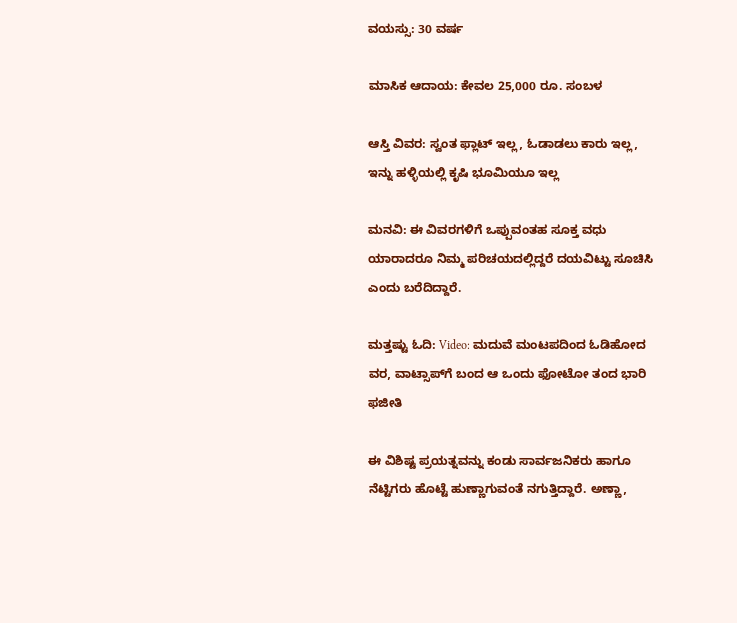ವಯಸ್ಸು: 30 ವರ್ಷ

ಮಾಸಿಕ ಆದಾಯ: ಕೇವಲ 25,000 ರೂ. ಸಂಬಳ

ಆಸ್ತಿ ವಿವರ: ಸ್ವಂತ ಫ್ಲಾಟ್ ಇಲ್ಲ, ಓಡಾಡಲು ಕಾರು ಇಲ್ಲ, ಇನ್ನು ಹಳ್ಳಿಯಲ್ಲಿ ಕೃಷಿ ಭೂಮಿಯೂ ಇಲ್ಲ

ಮನವಿ: ಈ ವಿವರಗಳಿಗೆ ಒಪ್ಪುವಂತಹ ಸೂಕ್ತ ವಧು ಯಾರಾದರೂ ನಿಮ್ಮ ಪರಿಚಯದಲ್ಲಿದ್ದರೆ ದಯವಿಟ್ಟು ಸೂಚಿಸಿ ಎಂದು ಬರೆದಿದ್ದಾರೆ.

ಮತ್ತಷ್ಟು ಓದಿ: Video: ಮದುವೆ ಮಂಟಪದಿಂದ ಓಡಿಹೋದ ವರ, ವಾಟ್ಸಾಪ್‌ಗೆ ಬಂದ ಆ ಒಂದು ಫೋಟೋ ತಂದ ಭಾರಿ ಫಜೀತಿ

ಈ ವಿಶಿಷ್ಟ ಪ್ರಯತ್ನವನ್ನು ಕಂಡು ಸಾರ್ವಜನಿಕರು ಹಾಗೂ ನೆಟ್ಟಿಗರು ಹೊಟ್ಟೆ ಹುಣ್ಣಾಗುವಂತೆ ನಗುತ್ತಿದ್ದಾರೆ. ಅಣ್ಣಾ,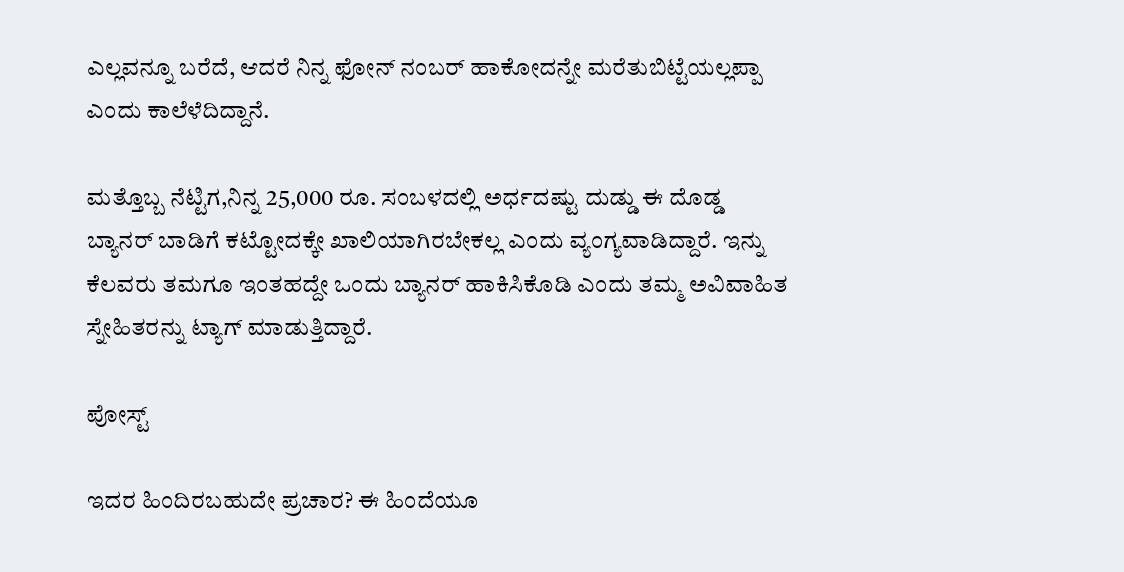ಎಲ್ಲವನ್ನೂ ಬರೆದೆ, ಆದರೆ ನಿನ್ನ ಫೋನ್ ನಂಬರ್ ಹಾಕೋದನ್ನೇ ಮರೆತುಬಿಟ್ಟೆಯಲ್ಲಪ್ಪಾ ಎಂದು ಕಾಲೆಳೆದಿದ್ದಾನೆ.

ಮತ್ತೊಬ್ಬ ನೆಟ್ಟಿಗ,ನಿನ್ನ 25,000 ರೂ. ಸಂಬಳದಲ್ಲಿ ಅರ್ಧದಷ್ಟು ದುಡ್ಡು ಈ ದೊಡ್ಡ ಬ್ಯಾನರ್ ಬಾಡಿಗೆ ಕಟ್ಟೋದಕ್ಕೇ ಖಾಲಿಯಾಗಿರಬೇಕಲ್ಲ ಎಂದು ವ್ಯಂಗ್ಯವಾಡಿದ್ದಾರೆ. ಇನ್ನು ಕೆಲವರು ತಮಗೂ ಇಂತಹದ್ದೇ ಒಂದು ಬ್ಯಾನರ್ ಹಾಕಿಸಿಕೊಡಿ ಎಂದು ತಮ್ಮ ಅವಿವಾಹಿತ ಸ್ನೇಹಿತರನ್ನು ಟ್ಯಾಗ್ ಮಾಡುತ್ತಿದ್ದಾರೆ.

ಪೋಸ್ಟ್

ಇದರ ಹಿಂದಿರಬಹುದೇ ಪ್ರಚಾರ? ಈ ಹಿಂದೆಯೂ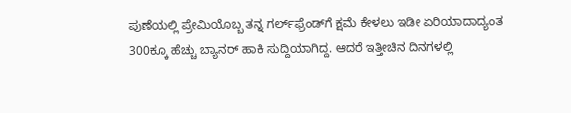ಪುಣೆಯಲ್ಲಿ ಪ್ರೇಮಿಯೊಬ್ಬ ತನ್ನ ಗರ್ಲ್‌ಫ್ರೆಂಡ್‌ಗೆ ಕ್ಷಮೆ ಕೇಳಲು ಇಡೀ ಏರಿಯಾದಾದ್ಯಂತ 300ಕ್ಕೂ ಹೆಚ್ಚು ಬ್ಯಾನರ್ ಹಾಕಿ ಸುದ್ದಿಯಾಗಿದ್ದ. ಆದರೆ ಇತ್ತೀಚಿನ ದಿನಗಳಲ್ಲಿ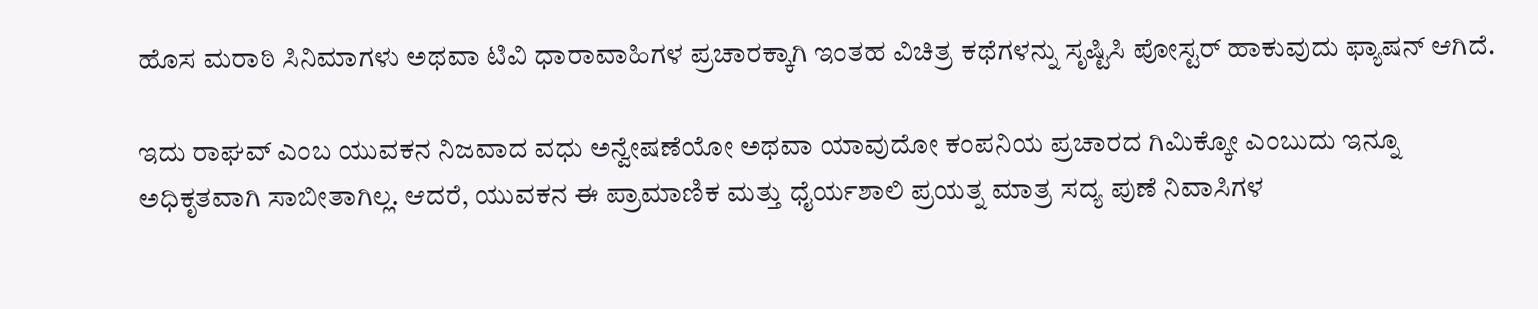ಹೊಸ ಮರಾಠಿ ಸಿನಿಮಾಗಳು ಅಥವಾ ಟಿವಿ ಧಾರಾವಾಹಿಗಳ ಪ್ರಚಾರಕ್ಕಾಗಿ ಇಂತಹ ವಿಚಿತ್ರ ಕಥೆಗಳನ್ನು ಸೃಷ್ಟಿಸಿ ಪೋಸ್ಟರ್ ಹಾಕುವುದು ಫ್ಯಾಷನ್ ಆಗಿದೆ.

ಇದು ರಾಘವ್ ಎಂಬ ಯುವಕನ ನಿಜವಾದ ವಧು ಅನ್ವೇಷಣೆಯೋ ಅಥವಾ ಯಾವುದೋ ಕಂಪನಿಯ ಪ್ರಚಾರದ ಗಿಮಿಕ್ಕೋ ಎಂಬುದು ಇನ್ನೂ ಅಧಿಕೃತವಾಗಿ ಸಾಬೀತಾಗಿಲ್ಲ. ಆದರೆ, ಯುವಕನ ಈ ಪ್ರಾಮಾಣಿಕ ಮತ್ತು ಧೈರ್ಯಶಾಲಿ ಪ್ರಯತ್ನ ಮಾತ್ರ ಸದ್ಯ ಪುಣೆ ನಿವಾಸಿಗಳ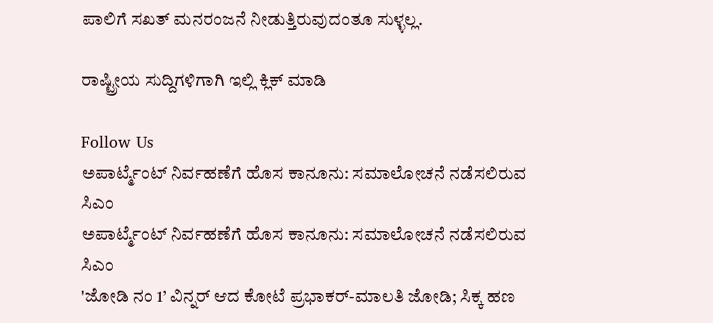ಪಾಲಿಗೆ ಸಖತ್ ಮನರಂಜನೆ ನೀಡುತ್ತಿರುವುದಂತೂ ಸುಳ್ಳಲ್ಲ.

ರಾಷ್ಟ್ರೀಯ ಸುದ್ದಿಗಳಿಗಾಗಿ ಇಲ್ಲಿ ಕ್ಲಿಕ್ ಮಾಡಿ

Follow Us
ಅಪಾರ್ಟ್ಮೆಂಟ್ ನಿರ್ವಹಣೆಗೆ ಹೊಸ ಕಾನೂನು: ಸಮಾಲೋಚನೆ ನಡೆಸಲಿರುವ ಸಿಎಂ
ಅಪಾರ್ಟ್ಮೆಂಟ್ ನಿರ್ವಹಣೆಗೆ ಹೊಸ ಕಾನೂನು: ಸಮಾಲೋಚನೆ ನಡೆಸಲಿರುವ ಸಿಎಂ
'ಜೋಡಿ ನಂ 1’ ವಿನ್ನರ್ ಆದ ಕೋಟೆ ಪ್ರಭಾಕರ್-ಮಾಲತಿ ಜೋಡಿ; ಸಿಕ್ಕ ಹಣ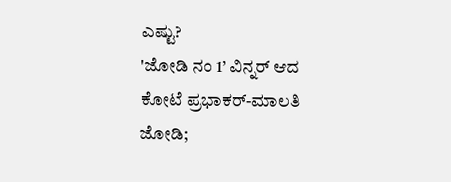ಎಷ್ಟು?
'ಜೋಡಿ ನಂ 1’ ವಿನ್ನರ್ ಆದ ಕೋಟೆ ಪ್ರಭಾಕರ್-ಮಾಲತಿ ಜೋಡಿ;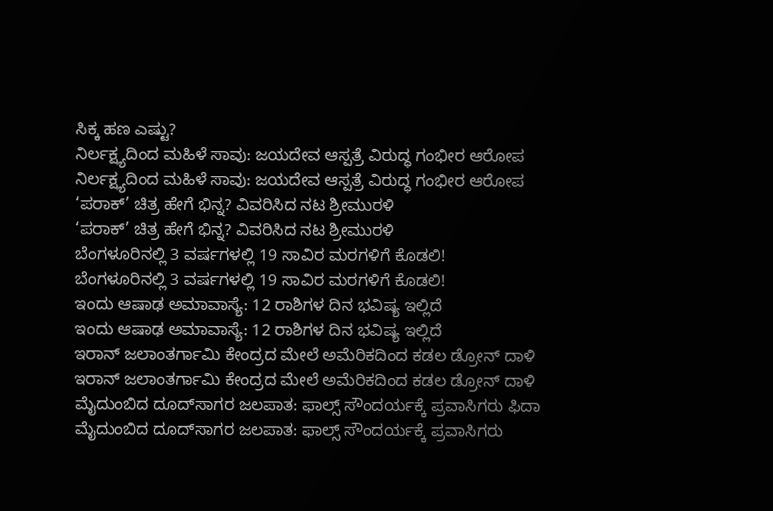ಸಿಕ್ಕ ಹಣ ಎಷ್ಟು?
ನಿರ್ಲಕ್ಷ್ಯದಿಂದ ಮಹಿಳೆ ಸಾವು: ಜಯದೇವ ಆಸ್ಪತ್ರೆ ವಿರುದ್ಧ ಗಂಭೀರ ಆರೋಪ
ನಿರ್ಲಕ್ಷ್ಯದಿಂದ ಮಹಿಳೆ ಸಾವು: ಜಯದೇವ ಆಸ್ಪತ್ರೆ ವಿರುದ್ಧ ಗಂಭೀರ ಆರೋಪ
‘ಪರಾಕ್’ ಚಿತ್ರ ಹೇಗೆ ಭಿನ್ನ? ವಿವರಿಸಿದ ನಟ ಶ್ರೀಮುರಳಿ
‘ಪರಾಕ್’ ಚಿತ್ರ ಹೇಗೆ ಭಿನ್ನ? ವಿವರಿಸಿದ ನಟ ಶ್ರೀಮುರಳಿ
ಬೆಂಗಳೂರಿನಲ್ಲಿ 3 ವರ್ಷಗಳಲ್ಲಿ 19 ಸಾವಿರ ಮರಗಳಿಗೆ ಕೊಡಲಿ!
ಬೆಂಗಳೂರಿನಲ್ಲಿ 3 ವರ್ಷಗಳಲ್ಲಿ 19 ಸಾವಿರ ಮರಗಳಿಗೆ ಕೊಡಲಿ!
ಇಂದು ಆಷಾಢ ಅಮಾವಾಸ್ಯೆ: 12 ರಾಶಿಗಳ ದಿನ ಭವಿಷ್ಯ ಇಲ್ಲಿದೆ
ಇಂದು ಆಷಾಢ ಅಮಾವಾಸ್ಯೆ: 12 ರಾಶಿಗಳ ದಿನ ಭವಿಷ್ಯ ಇಲ್ಲಿದೆ
ಇರಾನ್ ಜಲಾಂತರ್ಗಾಮಿ ಕೇಂದ್ರದ ಮೇಲೆ ಅಮೆರಿಕದಿಂದ ಕಡಲ ಡ್ರೋನ್ ದಾಳಿ
ಇರಾನ್ ಜಲಾಂತರ್ಗಾಮಿ ಕೇಂದ್ರದ ಮೇಲೆ ಅಮೆರಿಕದಿಂದ ಕಡಲ ಡ್ರೋನ್ ದಾಳಿ
ಮೈದುಂಬಿದ ದೂದ್‌ಸಾಗರ ಜಲಪಾತ: ಫಾಲ್ಸ್ ಸೌಂದರ್ಯಕ್ಕೆ ಪ್ರವಾಸಿಗರು ಫಿದಾ
ಮೈದುಂಬಿದ ದೂದ್‌ಸಾಗರ ಜಲಪಾತ: ಫಾಲ್ಸ್ ಸೌಂದರ್ಯಕ್ಕೆ ಪ್ರವಾಸಿಗರು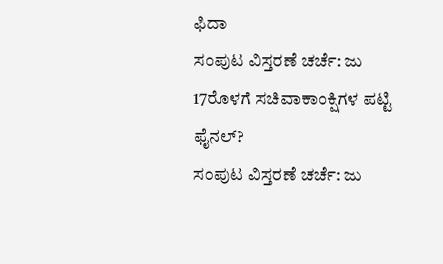ಫಿದಾ
ಸಂಪುಟ ವಿಸ್ತರಣೆ ಚರ್ಚೆ: ಜು 17ರೊಳಗೆ ಸಚಿವಾಕಾಂಕ್ಷಿಗಳ ಪಟ್ಟಿ ಫೈನಲ್?
ಸಂಪುಟ ವಿಸ್ತರಣೆ ಚರ್ಚೆ: ಜು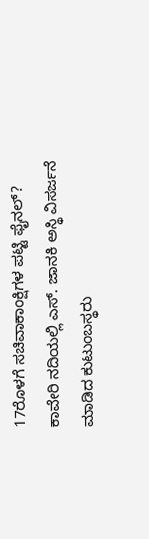17ರೊಳಗೆ ಸಚಿವಾಕಾಂಕ್ಷಿಗಳ ಪಟ್ಟಿ ಫೈನಲ್?
ಕಾವೇರಿ ನದಿಯಲ್ಲಿ ಎಸ್. ಜಾನಕಿ ಅಸ್ಥಿ ವಿಸರ್ಜನೆ ಮಾಡಿದ ಕುಟುಂಬಸ್ಥರು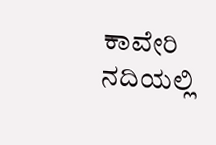ಕಾವೇರಿ ನದಿಯಲ್ಲಿ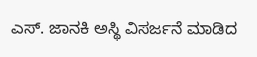ಎಸ್. ಜಾನಕಿ ಅಸ್ಥಿ ವಿಸರ್ಜನೆ ಮಾಡಿದ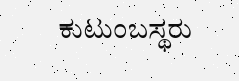ಕುಟುಂಬಸ್ಥರು